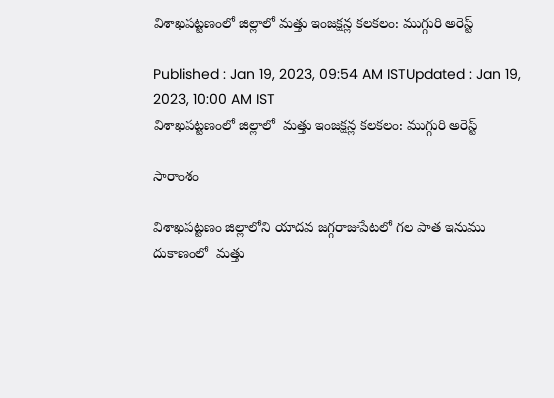విశాఖపట్టణంలో జిల్లాలో మత్తు ఇంజక్షన్ల కలకలం: ముగ్గురి అరెస్ట్

Published : Jan 19, 2023, 09:54 AM ISTUpdated : Jan 19, 2023, 10:00 AM IST
విశాఖపట్టణంలో జిల్లాలో  మత్తు ఇంజక్షన్ల కలకలం: ముగ్గురి అరెస్ట్

సారాంశం

విశాఖపట్టణం జిల్లాలోని యాదవ జగ్గరాజుపేటలో గల పాత ఇనుము  దుకాణంలో  మత్తు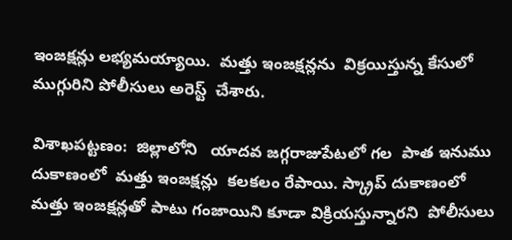ఇంజక్షన్లు లభ్యమయ్యాయి.  మత్తు ఇంజక్షన్లను  విక్రయిస్తున్న కేసులో ముగ్గురిని పోలీసులు అరెస్ట్  చేశారు.

విశాఖపట్టణం:  జిల్లాలోని   యాదవ జగ్గరాజుపేటలో గల  పాత ఇనుము దుకాణంలో  మత్తు ఇంజక్షన్లు  కలకలం రేపాయి. స్క్రాప్ దుకాణంలో  మత్తు ఇంజక్షన్లతో పాటు గంజాయిని కూడా విక్రియస్తున్నారని  పోలీసులు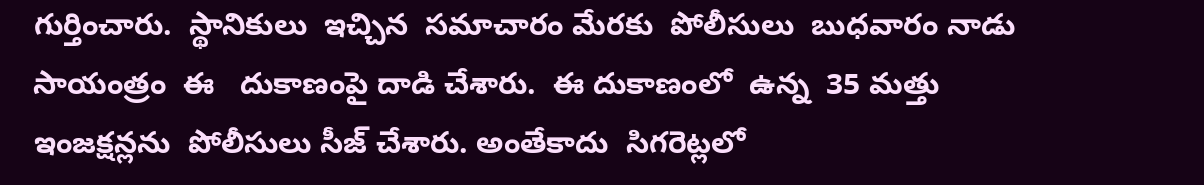గుర్తించారు.  స్థానికులు  ఇచ్చిన  సమాచారం మేరకు  పోలీసులు  బుధవారం నాడు సాయంత్రం  ఈ   దుకాణంపై దాడి చేశారు.  ఈ దుకాణంలో  ఉన్న  35 మత్తు ఇంజక్షన్లను  పోలీసులు సీజ్ చేశారు. అంతేకాదు  సిగరెట్లలో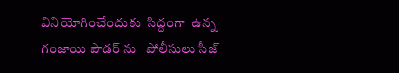వినియోగించేందుకు  సిద్దంగా  ఉన్న  గంజాయి పౌడర్ ను   పోలీసులు సీజ్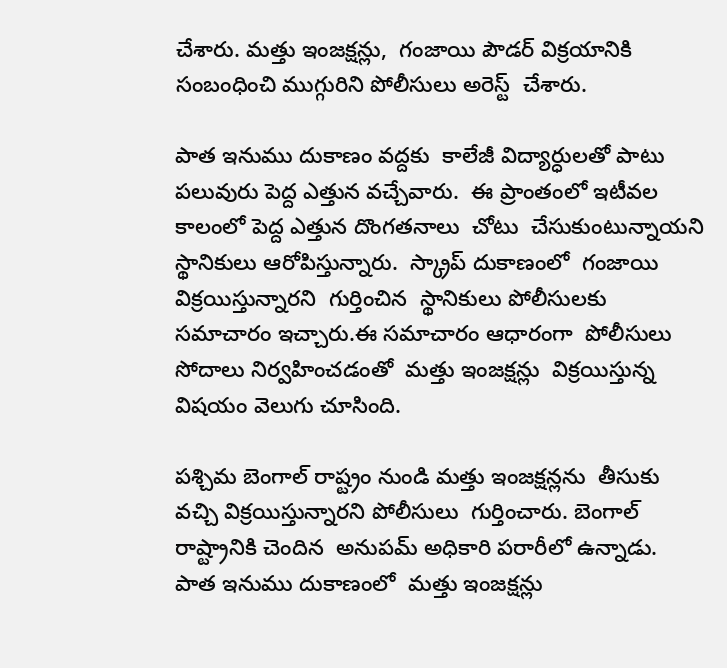చేశారు. మత్తు ఇంజక్షన్లు,  గంజాయి పౌడర్ విక్రయానికి సంబంధించి ముగ్గురిని పోలీసులు అరెస్ట్  చేశారు.

పాత ఇనుము దుకాణం వద్దకు  కాలేజీ విద్యార్ధులతో పాటు  పలువురు పెద్ద ఎత్తున వచ్చేవారు.  ఈ ప్రాంతంలో ఇటీవల కాలంలో పెద్ద ఎత్తున దొంగతనాలు  చోటు  చేసుకుంటున్నాయని  స్థానికులు ఆరోపిస్తున్నారు.  స్క్రాప్ దుకాణంలో  గంజాయి విక్రయిస్తున్నారని  గుర్తించిన  స్థానికులు పోలీసులకు సమాచారం ఇచ్చారు.ఈ సమాచారం ఆధారంగా  పోలీసులు   సోదాలు నిర్వహించడంతో  మత్తు ఇంజక్షన్లు  విక్రయిస్తున్న విషయం వెలుగు చూసింది.

పశ్చిమ బెంగాల్ రాష్ట్రం నుండి మత్తు ఇంజక్షన్లను  తీసుకు వచ్చి విక్రయిస్తున్నారని పోలీసులు  గుర్తించారు. బెంగాల్ రాష్ట్రానికి చెందిన  అనుపమ్ అధికారి పరారీలో ఉన్నాడు.  పాత ఇనుము దుకాణంలో  మత్తు ఇంజక్షన్లు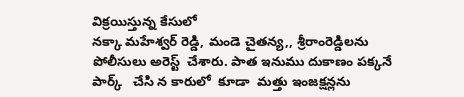విక్రయిస్తున్న కేసులో
నక్కా మహేశ్వర్ రెడ్డి, మండె చైతన్య,, శ్రీరాంరెడ్డిలను  పోలీసులు అరెస్ట్  చేశారు. పాత ఇనుము దుకాణం పక్కనే పార్క్   చేసి న కారులో  కూడా  మత్తు ఇంజక్షన్లను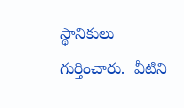స్థానికులు గుర్తించారు.  వీటిని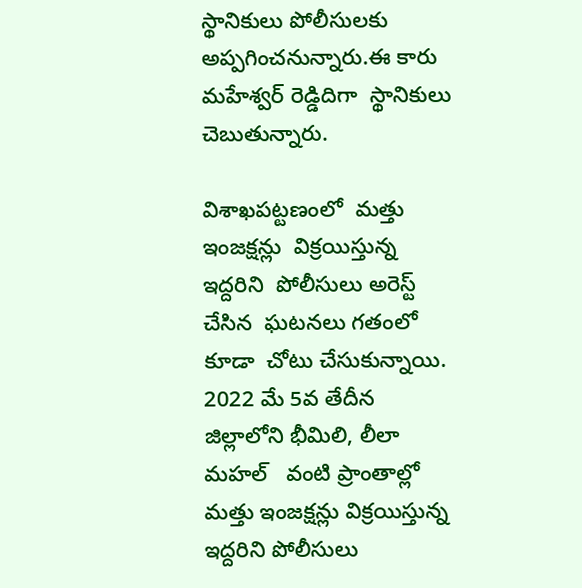స్థానికులు పోలీసులకు అప్పగించనున్నారు.ఈ కారు మహేశ్వర్ రెడ్డిదిగా  స్థానికులు  చెబుతున్నారు.

విశాఖపట్టణంలో  మత్తు ఇంజక్షన్లు  విక్రయిస్తున్న ఇద్దరిని  పోలీసులు అరెస్ట్  చేసిన  ఘటనలు గతంలో కూడా  చోటు చేసుకున్నాయి.  2022 మే 5వ తేదీన   జిల్లాలోని భీమిలి, లీలా మహల్   వంటి ప్రాంతాల్లో మత్తు ఇంజక్షన్లు విక్రయిస్తున్న  ఇద్దరిని పోలీసులు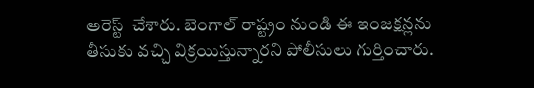అరెస్ట్  చేశారు. బెంగాల్ రాష్ట్రం నుండి ఈ ఇంజక్షన్లను తీసుకు వచ్చి విక్రయిస్తున్నారని పోలీసులు గుర్తించారు.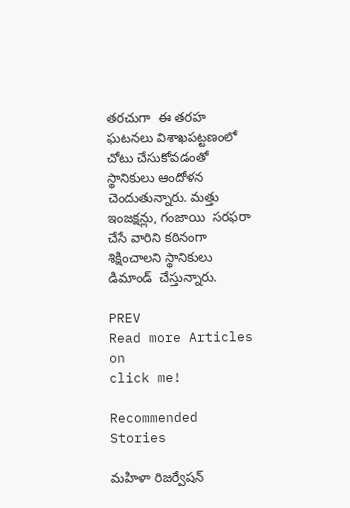తరచుగా  ఈ తరహ ఘటనలు విశాఖపట్టణంలో చోటు చేసుకోవడంతో  స్థానికులు ఆందోళన చెందుతున్నారు. మత్తు ఇంజక్షన్లు, గంజాయి  సరఫరా చేసే వారిని కఠినంగా శిక్షించాలని స్థానికులు  డిమాండ్  చేస్తున్నారు.

PREV
Read more Articles on
click me!

Recommended Stories

మహిళా రిజర్వేషన్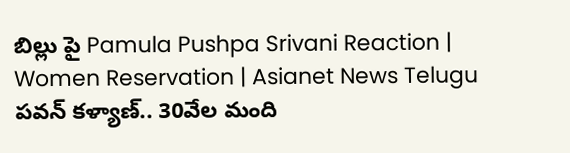బిల్లు పై Pamula Pushpa Srivani Reaction | Women Reservation | Asianet News Telugu
పవన్‌ కళ్యాణ్‌.. 30వేల మంది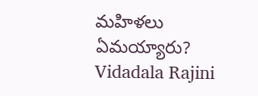మహిళలు ఏమయ్యారు? Vidadala Rajini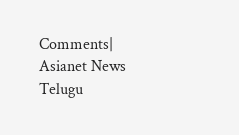Comments| Asianet News Telugu